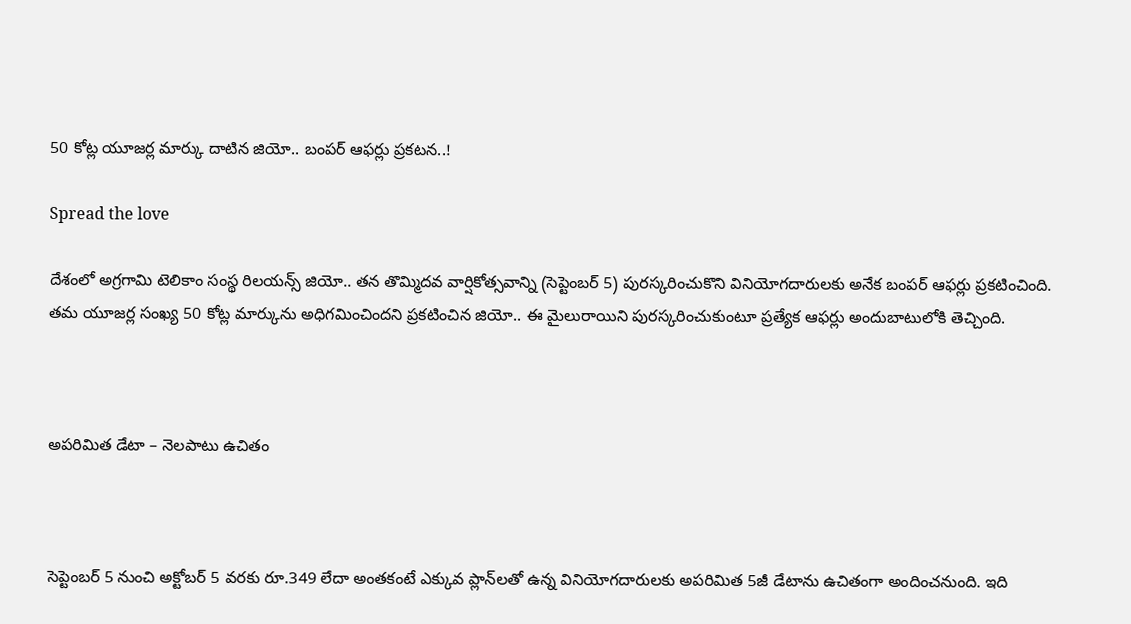50 కోట్ల యూజర్ల మార్కు దాటిన జియో.. బంపర్ ఆఫర్లు ప్రకటన..!

Spread the love

దేశంలో అగ్రగామి టెలికాం సంస్థ రిలయన్స్ జియో.. తన తొమ్మిదవ వార్షికోత్సవాన్ని (సెప్టెంబర్ 5) పురస్కరించుకొని వినియోగదారులకు అనేక బంపర్ ఆఫర్లు ప్రకటించింది. తమ యూజర్ల సంఖ్య 50 కోట్ల మార్కును అధిగమించిందని ప్రకటించిన జియో.. ఈ మైలురాయిని పురస్కరించుకుంటూ ప్రత్యేక ఆఫర్లు అందుబాటులోకి తెచ్చింది.



అపరిమిత డేటా – నెలపాటు ఉచితం



సెప్టెంబర్ 5 నుంచి అక్టోబర్ 5 వరకు రూ.349 లేదా అంతకంటే ఎక్కువ ప్లాన్‌లతో ఉన్న వినియోగదారులకు అపరిమిత 5జీ డేటాను ఉచితంగా అందించనుంది. ఇది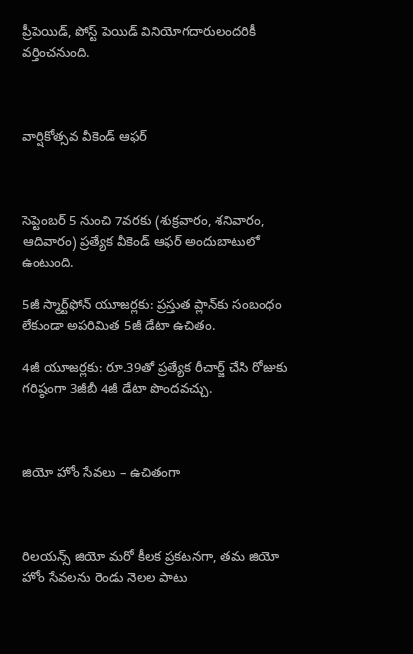ప్రీపెయిడ్, పోస్ట్‌ పెయిడ్ వినియోగదారులందరికీ వర్తించనుంది.



వార్షికోత్సవ వీకెండ్‌ ఆఫర్



సెప్టెంబర్ 5 నుంచి 7వరకు (శుక్రవారం, శనివారం, ఆదివారం) ప్రత్యేక వీకెండ్ ఆఫర్ అందుబాటులో ఉంటుంది.

5జీ స్మార్ట్‌ఫోన్ యూజర్లకు: ప్రస్తుత ప్లాన్‌కు సంబంధం లేకుండా అపరిమిత 5జీ డేటా ఉచితం.

4జీ యూజర్లకు: రూ.39తో ప్రత్యేక రీచార్జ్ చేసి రోజుకు గరిష్ఠంగా 3జీబీ 4జీ డేటా పొందవచ్చు.



జియో హోం సేవలు – ఉచితంగా



రిలయన్స్ జియో మరో కీలక ప్రకటనగా, తమ జియో హోం సేవలను రెండు నెలల పాటు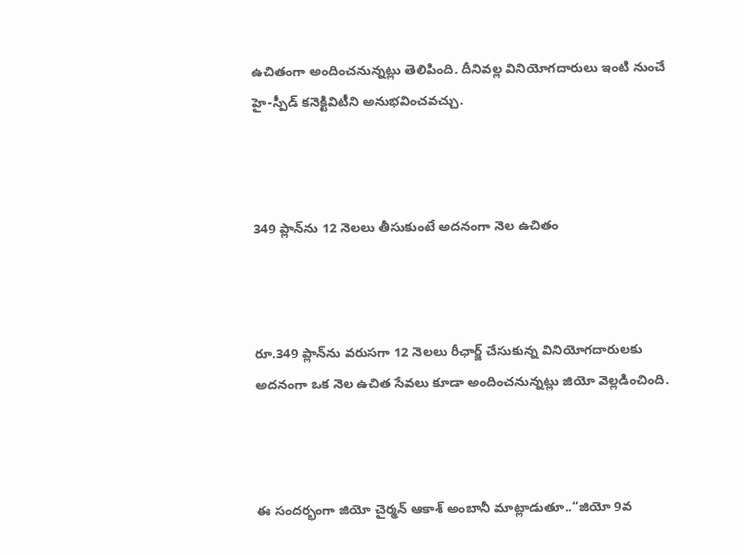ఉచితంగా అందించనున్నట్లు తెలిపింది. దీనివల్ల వినియోగదారులు ఇంటి నుంచే హై-స్పీడ్ కనెక్టివిటీని అనుభవించవచ్చు.



349 ప్లాన్‌ను 12 నెలలు తీసుకుంటే అదనంగా నెల ఉచితం



రూ.349 ప్లాన్‌ను వరుసగా 12 నెలలు రీఛార్జ్ చేసుకున్న వినియోగదారులకు అదనంగా ఒక నెల ఉచిత సేవలు కూడా అందించనున్నట్లు జియో వెల్లడించింది.



ఈ సందర్భంగా జియో చైర్మన్ ఆకాశ్ అంబానీ మాట్లాడుతూ..“జియో 9వ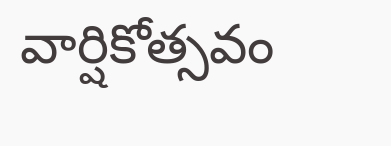వార్షికోత్సవం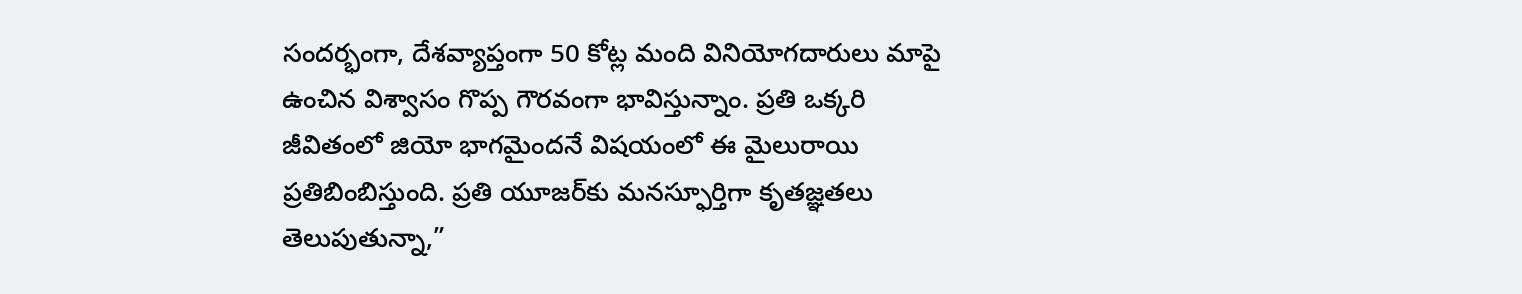సందర్భంగా, దేశవ్యాప్తంగా 50 కోట్ల మంది వినియోగదారులు మాపై ఉంచిన విశ్వాసం గొప్ప గౌరవంగా భావిస్తున్నాం. ప్రతి ఒక్కరి జీవితంలో జియో భాగమైందనే విషయంలో ఈ మైలురాయి ప్రతిబింబిస్తుంది. ప్రతి యూజర్‌కు మనస్ఫూర్తిగా కృతజ్ఞతలు తెలుపుతున్నా,”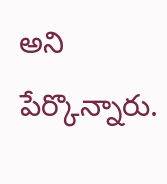అని పేర్కొన్నారు.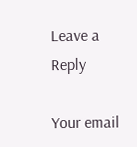Leave a Reply

Your email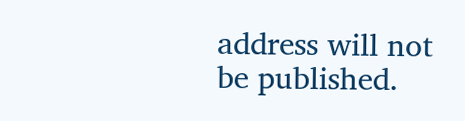address will not be published.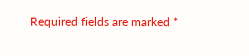Required fields are marked *